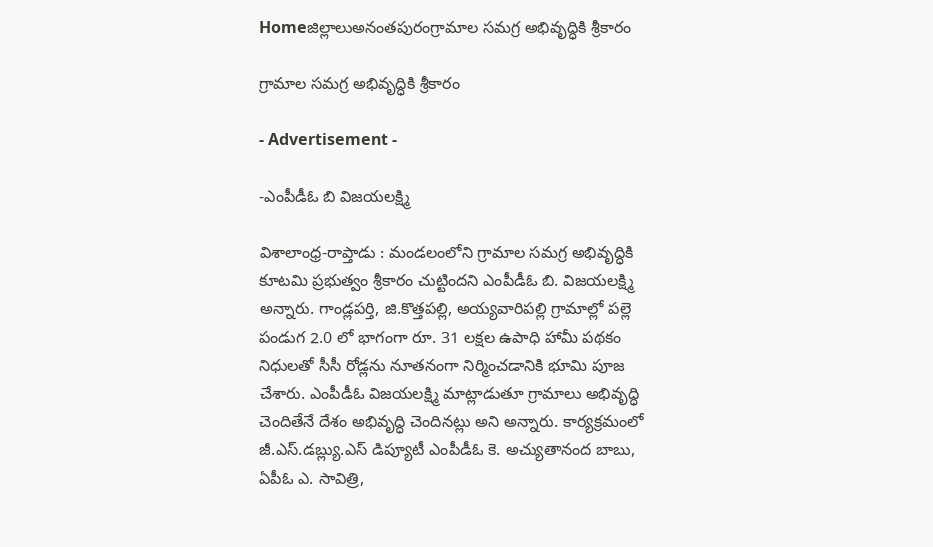Homeజిల్లాలుఅనంతపురంగ్రామాల సమగ్ర అభివృద్ధికి శ్రీకారం

గ్రామాల సమగ్ర అభివృద్ధికి శ్రీకారం

- Advertisement -

-ఎంపీడీఓ బి విజయలక్ష్మి

విశాలాంధ్ర-రాప్తాడు : మండలంలోని గ్రామాల సమగ్ర అభివృద్ధికి కూటమి ప్రభుత్వం శ్రీకారం చుట్టిందని ఎంపీడీఓ బి. విజయలక్ష్మి అన్నారు. గాండ్లపర్తి, జి.కొత్తపల్లి, అయ్యవారిపల్లి గ్రామాల్లో పల్లె పండుగ 2.0 లో భాగంగా రూ. 31 లక్షల ఉపాధి హామీ పథకం నిధులతో సీసీ రోడ్లను నూతనంగా నిర్మించడానికి భూమి పూజ చేశారు. ఎంపీడీఓ విజయలక్ష్మి మాట్లాడుతూ గ్రామాలు అభివృద్ధి చెందితేనే దేశం అభివృద్ధి చెందినట్లు అని అన్నారు. కార్యక్రమంలో జీ.ఎస్.డబ్ల్యు.ఎస్ డిప్యూటీ ఎంపీడీఓ కె. అచ్యుతానంద బాబు, ఏపీఓ ఎ. సావిత్రి,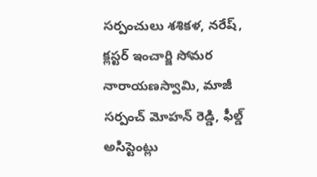సర్పంచులు శశికళ, నరేష్, క్లస్టర్ ఇంచార్జి సోమర నారాయణస్వామి, మాజీ సర్పంచ్ మోహన్ రెడ్డి, ఫీల్డ్ అసిస్టెంట్లు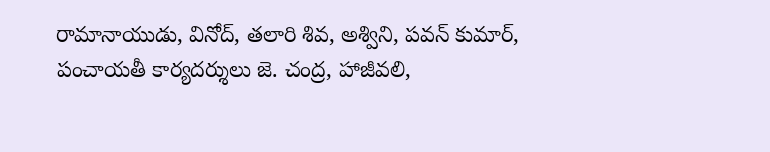రామానాయుడు, వినోద్, తలారి శివ, అశ్విని, పవన్ కుమార్, పంచాయతీ కార్యదర్శులు జె. చంద్ర, హాజీవలి,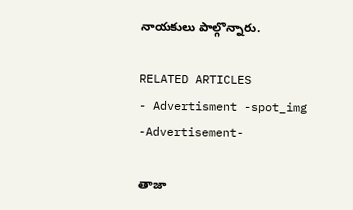నాయకులు పాల్గొన్నారు.

RELATED ARTICLES
- Advertisment -spot_img
-Advertisement-

తాజా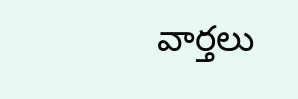వార్తలు